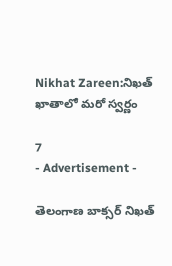Nikhat Zareen:నిఖత్ ఖాతాలో మరో స్వర్ణం

7
- Advertisement -

తెలంగాణ బాక్సర్ నిఖత్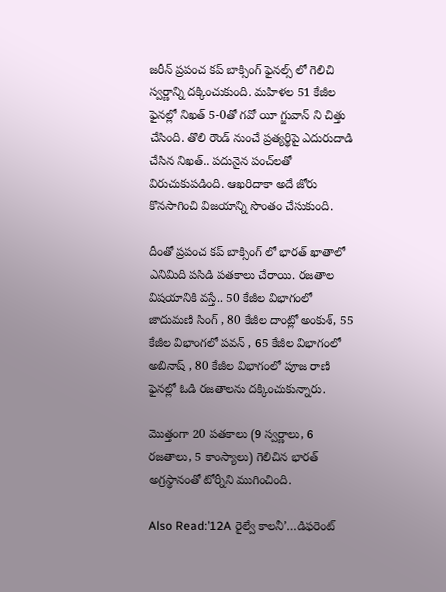జరీన్ ప్రపంచ కప్ బాక్సింగ్ ఫైనల్స్ లో గెలిచి స్వర్ణాన్ని దక్కించుకుంది. మహిళల 51 కేజీల ఫైనల్లో నిఖత్‌ 5-0తో గవో యీ గ్జువాన్‌ ని చిత్తు చేసింది. తొలి రౌండ్‌ నుంచే ప్రత్యర్థిపై ఎదురుదాడి చేసిన నిఖత్‌.. పదునైన పంచ్‌లతో విరుచుకుపడింది. ఆఖరిదాకా అదే జోరు కొనసాగించి విజయాన్ని సొంతం చేసుకుంది.

దీంతో ప్రపంచ కప్ బాక్సింగ్ లో భారత్ ఖాతాలో ఎనిమిది పసిడి పతకాలు చేరాయి. రజతాల విషయానికి వస్తే.. 50 కేజీల విభాగంలో జాదుమణి సింగ్‌ , 80 కేజీల దాంట్లో అంకుశ్‌, 55 కేజీల విభాంగలో పవన్‌ , 65 కేజీల విభాగంలో అబినాష్‌ , 80 కేజీల విభాగంలో పూజ రాణి ఫైనల్లో ఓడి రజతాలను దక్కించుకున్నారు.

మొత్తంగా 20 పతకాలు (9 స్వర్ణాలు, 6 రజతాలు, 5 కాంస్యాలు) గెలిచిన భారత్‌ అగ్రస్థానంతో టోర్నీని ముగించింది.

Also Read:’12A రైల్వే కాలనీ’…డిఫరెంట్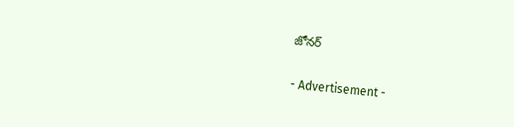జోనర్

- Advertisement -